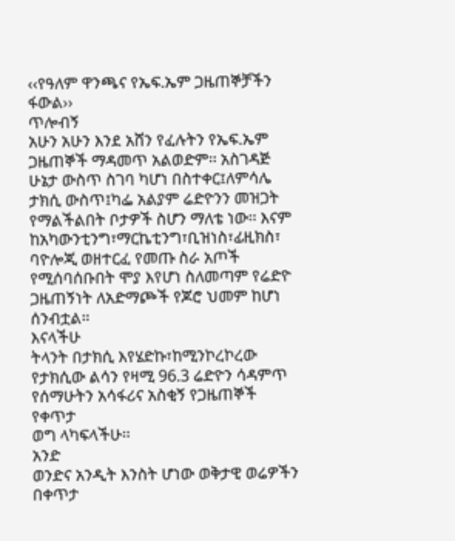‹‹የዓለም ዋንጫና የኤፍ.ኤም ጋዜጠኞቻችን ፋውል››
ጥሎብኝ
አሁን አሁን እንደ አሸን የፈሉትን የኤፍ.ኤም ጋዜጠኞች ማዳመጥ አልወድም፡፡ አስገዳጅ ሁኔታ ውስጥ ስገባ ካሆነ በስተቀር፤ለምሳሌ
ታክሲ ውስጥ፤ካፌ አልያም ሬድዮንን መዝጋት የማልችልበት ቦታዎች ስሆን ማለቴ ነው፡፡ እናም ከአካውንቲንግ፣ማርኬቲንግ፣ቢዝነስ፣ፊዚክስ፣
ባዮሎጂ ወዘተርፈ የመጡ ስራ አጦች የሚሰባሰቡበት ሞያ እየሆነ ስለመጣም የሬድዮ ጋዜጠኝነት ለአድማጮች የጆሮ ህመም ከሆነ ሰንብቷል፡፡
እናላችሁ
ትላንት በታክሲ እየሄድኩ፣ከሚንኮረኮረው የታክሲው ልሳን የዛሚ 96.3 ሬድዮን ሳዳምጥ የሰማሁትን አሳፋሪና አስቂኝ የጋዜጠኞች የቀጥታ
ወግ ላካፍላችሁ፡፡
አንድ
ወንድና አንዲት እንስት ሆነው ወቅታዊ ወሬዎችን በቀጥታ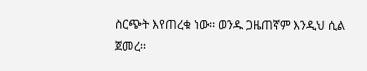ስርጭት እየጠረቁ ነው፡፡ ወንዱ ጋዜጠኛም እንዲህ ሲል ጀመረ፡፡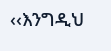‹‹እንግዲህ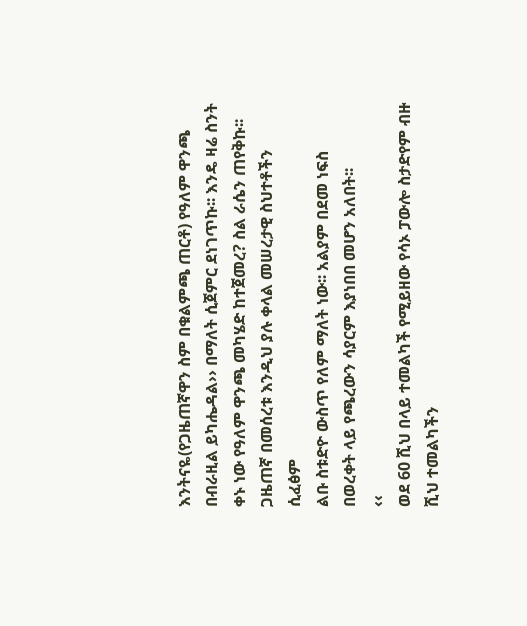እንትናዬ(የጋዜጠኛዋን ስም በቁልምጫ ጠርቶ) የዓለም ዋንጫ በብራዚል ይካሔዳል›› በማለት ሲጀምር ደነገጥኩ፡፡ እንዴ ዛሬ ስንት
ቀኑ ነው የዓለም ዋንጫ መካሄድ ከተጀመረ? ስል ራሴን ጠየቅኩ፡፡
ጋዜጠኛ በመሰረቱ እንዲህ ያሉ ቀላል መሠረታዊ ስህተቶችን ሲፈፅም
ልቡ ስቱድዮ ውስጥ የለም ማለት ነው፡፡ አልያም በደመ ነፍስ በወረቀት ላይ የጫረውን ሳያርም እያነበበ መሆን አለበት፡፡
‹‹
ወደ 60 ሺህ በላይ ተመልካች የሚይዘው የሳኦ ፓውሎ ስታድየም ብዙ ሺህ ተመልካችን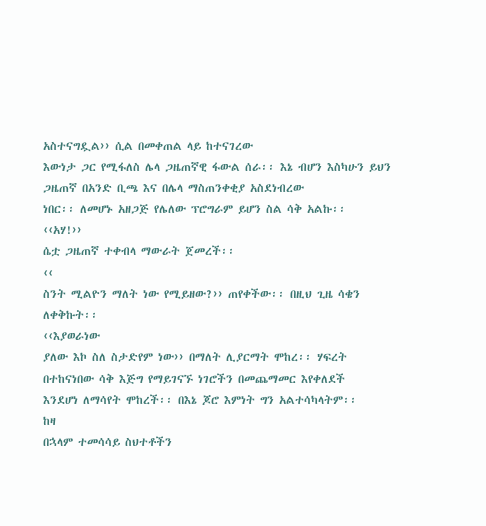አስተናግዷል›› ሲል በመቀጠል ላይ ከተናገረው
እውነታ ጋር የሚፋለስ ሌላ ጋዜጠኛዊ ፋውል ሰራ፡፡ እኔ ብሆን እስካሁን ይህን ጋዜጠኛ በአንድ ቢጫ እና በሌላ ማስጠንቀቂያ አስደነብረው
ነበር፡፡ ለመሆኑ አዘጋጅ የሌለው ፕሮግራም ይሆን ስል ሳቅ አልኩ፡፡
‹‹አሃ!››
ሴቷ ጋዜጠኛ ተቀብላ ማውራት ጀመረች፡፡
‹‹
ስንት ሚልዮን ማለት ነው የሚይዘው?›› ጠየቀችው፡፡ በዚህ ጊዜ ሳቄን ለቀቅኩት፡፡
‹‹እያወራነው
ያለው እኮ ስለ ስታድየም ነው›› በማለት ሊያርማት ሞከረ፡፡ ሃፍረት በተከናነበው ሳቅ እጅግ የማይገናኙ ነገሮችን በመጨማመር እየቀለደች
እንደሆነ ለማሳየት ሞከረች፡፡ በእኔ ጆሮ እምነት ግን አልተሳካላትም፡፡
ከዛ
በኋላም ተመሳሳይ ስህተቶችን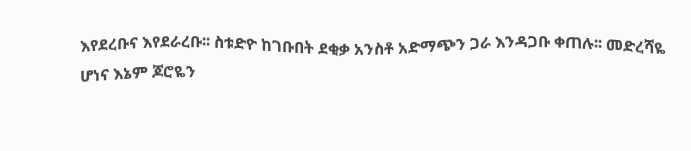እየደረቡና እየደራረቡ፡፡ ስቱድዮ ከገቡበት ደቂቃ አንስቶ አድማጭን ጋራ እንዳጋቡ ቀጠሉ፡፡ መድረሻዬ
ሆነና እኔም ጆሮዬን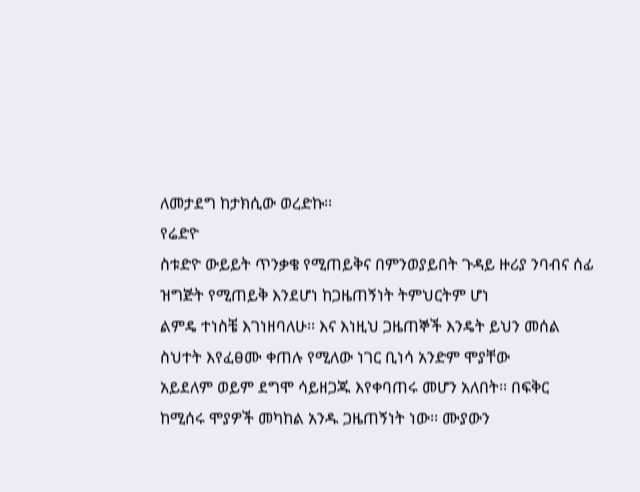ለመታደግ ከታክሲው ወረድኩ፡፡
የሬድዮ
ስቱድዮ ውይይት ጥንቃቄ የሚጠይቅና በምንወያይበት ጉዳይ ዙሪያ ንባብና ሰፊ ዝግጅት የሚጠይቅ እንደሆነ ከጋዜጠኝነት ትምህርትም ሆነ
ልምዴ ተነስቼ እገነዘባለሁ፡፡ እና እነዚህ ጋዜጠኞች እንዴት ይህን መሰል ስህተት እየፈፀሙ ቀጠሉ የሚለው ነገር ቢነሳ አንድም ሞያቸው
አይደለም ወይም ደግሞ ሳይዘጋጁ እየቀባጠሩ መሆን አለበት፡፡ በፍቅር ከሚሰሩ ሞያዎች መካከል አንዱ ጋዜጠኝነት ነው፡፡ ሙያውን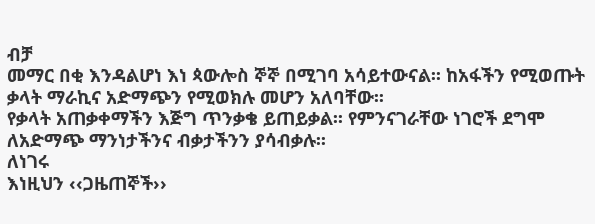ብቻ
መማር በቂ እንዳልሆነ እነ ጳውሎስ ኞኞ በሚገባ አሳይተውናል፡፡ ከአፋችን የሚወጡት ቃላት ማራኪና አድማጭን የሚወክሉ መሆን አለባቸው፡፡
የቃላት አጠቃቀማችን እጅግ ጥንቃቄ ይጠይቃል፡፡ የምንናገራቸው ነገሮች ደግሞ ለአድማጭ ማንነታችንና ብቃታችንን ያሳብቃሉ፡፡
ለነገሩ
እነዚህን ‹‹ጋዜጠኞች››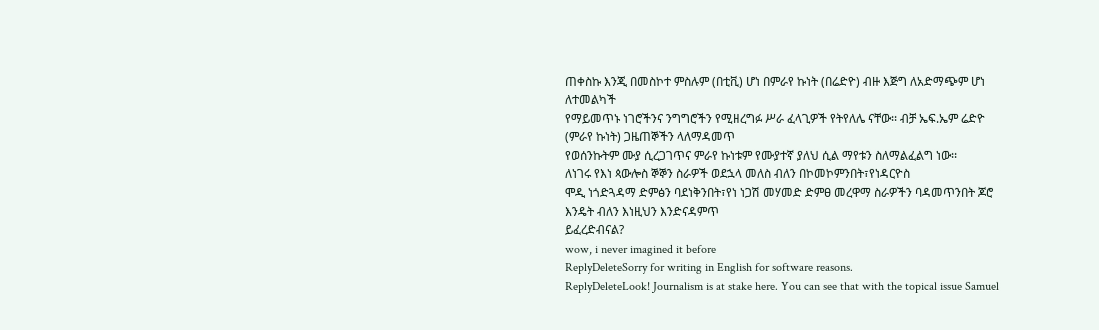ጠቀስኩ እንጂ በመስኮተ ምስሉም (በቲቪ) ሆነ በምራየ ኩነት (በሬድዮ) ብዙ እጅግ ለአድማጭም ሆነ ለተመልካች
የማይመጥኑ ነገሮችንና ንግግሮችን የሚዘረግፉ ሥራ ፈላጊዎች የትየለሌ ናቸው፡፡ ብቻ ኤፍ.ኤም ሬድዮ (ምራየ ኩነት) ጋዜጠኞችን ላለማዳመጥ
የወሰንኩትም ሙያ ሲረጋገጥና ምራየ ኩነቱም የሙያተኛ ያለህ ሲል ማየቱን ስለማልፈልግ ነው፡፡
ለነገሩ የእነ ጳውሎስ ኞኞን ስራዎች ወደኋላ መለስ ብለን በኮመኮምንበት፣የነዳርዮስ
ሞዲ ነጎድጓዳማ ድምፅን ባደነቅንበት፣የነ ነጋሽ መሃመድ ድምፀ መረዋማ ስራዎችን ባዳመጥንበት ጆሮ እንዴት ብለን እነዚህን እንድናዳምጥ
ይፈረድብናል?
wow, i never imagined it before
ReplyDeleteSorry for writing in English for software reasons.
ReplyDeleteLook! Journalism is at stake here. You can see that with the topical issue Samuel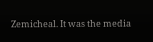Zemicheal. It was the media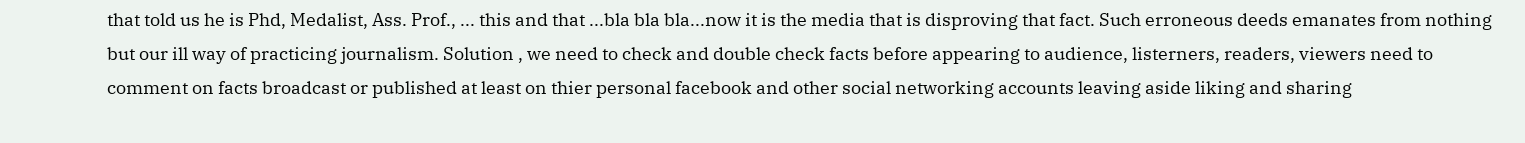that told us he is Phd, Medalist, Ass. Prof., ... this and that ...bla bla bla...now it is the media that is disproving that fact. Such erroneous deeds emanates from nothing but our ill way of practicing journalism. Solution , we need to check and double check facts before appearing to audience, listerners, readers, viewers need to comment on facts broadcast or published at least on thier personal facebook and other social networking accounts leaving aside liking and sharing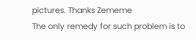pictures. Thanks Zememe
The only remedy for such problem is to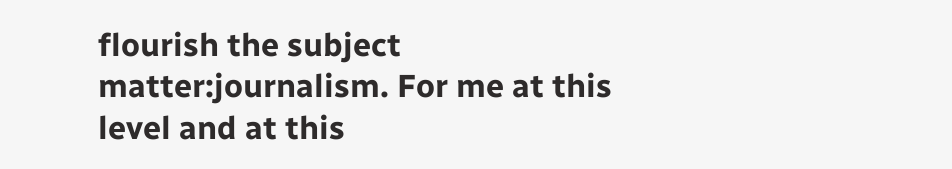flourish the subject matter:journalism. For me at this level and at this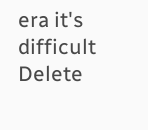era it's difficult
Delete